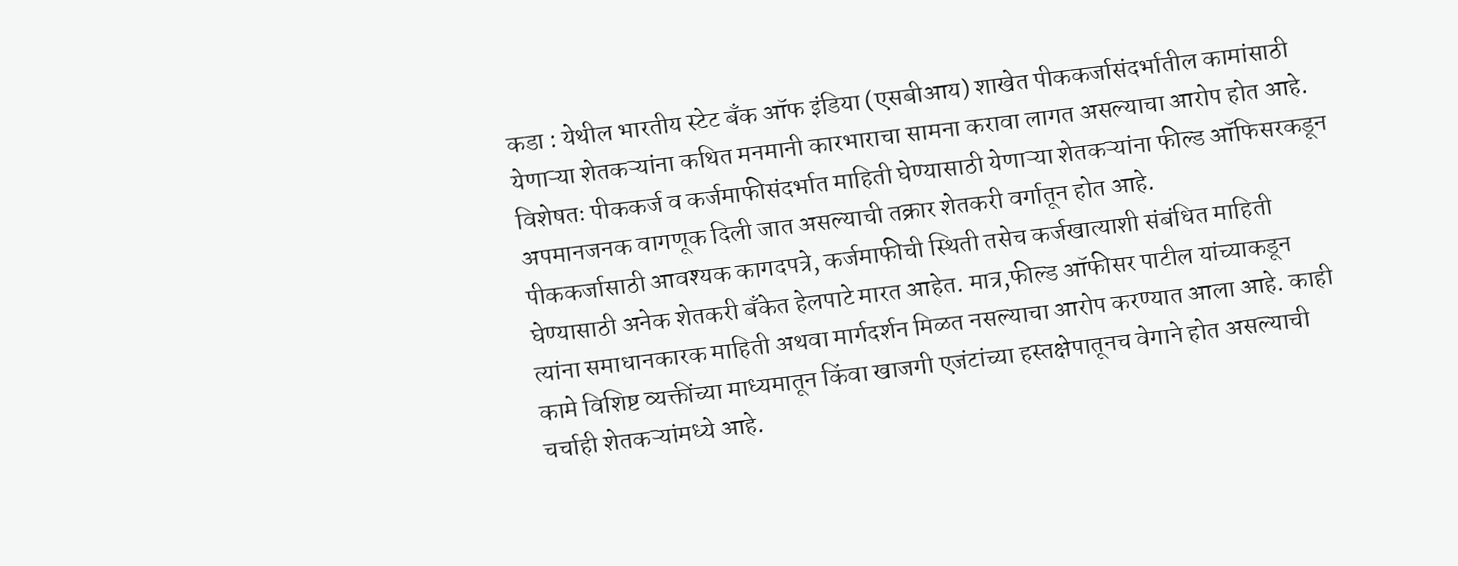कडा : येथील भारतीय स्टेट बँक ऑफ इंडिया (एसबीआय) शाखेत पीककर्जासंदर्भातील कामांसाठी येणाऱ्या शेतकऱ्यांना कथित मनमानी कारभाराचा सामना करावा लागत असल्याचा आरोप होत आहे. विशेषतः पीककर्ज व कर्जमाफीसंदर्भात माहिती घेण्यासाठी येणाऱ्या शेतकऱ्यांना फील्ड ऑफिसरकडून अपमानजनक वागणूक दिली जात असल्याची तक्रार शेतकरी वर्गातून होत आहे.
पीककर्जासाठी आवश्यक कागदपत्रे, कर्जमाफीची स्थिती तसेच कर्जखात्याशी संबंधित माहिती घेण्यासाठी अनेक शेतकरी बँकेत हेलपाटे मारत आहेत. मात्र,फील्ड ऑफीसर पाटील यांच्याकडून त्यांना समाधानकारक माहिती अथवा मार्गदर्शन मिळत नसल्याचा आरोप करण्यात आला आहे. काही कामे विशिष्ट व्यक्तींच्या माध्यमातून किंवा खाजगी एजंटांच्या हस्तक्षेपातूनच वेगाने होत असल्याची चर्चाही शेतकऱ्यांमध्ये आहे.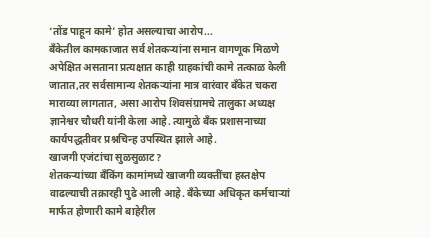‘तोंड पाहून कामे’ होत असल्याचा आरोप...
बँकेतील कामकाजात सर्व शेतकऱ्यांना समान वागणूक मिळणे अपेक्षित असताना प्रत्यक्षात काही ग्राहकांची कामे तत्काळ केली जातात,तर सर्वसामान्य शेतकऱ्यांना मात्र वारंवार बँकेत चकरा माराव्या लागतात, असा आरोप शिवसंग्रामचे तालुका अध्यक्ष ज्ञानेश्वर चौधरी यांनी केला आहे. त्यामुळे बँक प्रशासनाच्या कार्यपद्धतीवर प्रश्नचिन्ह उपस्थित झाले आहे.
खाजगी एजंटांचा सुळसुळाट?
शेतकऱ्यांच्या बँकिंग कामांमध्ये खाजगी व्यक्तींचा हस्तक्षेप वाढल्याची तक्रारही पुढे आली आहे. बँकेच्या अधिकृत कर्मचाऱ्यां मार्फत होणारी कामे बाहेरील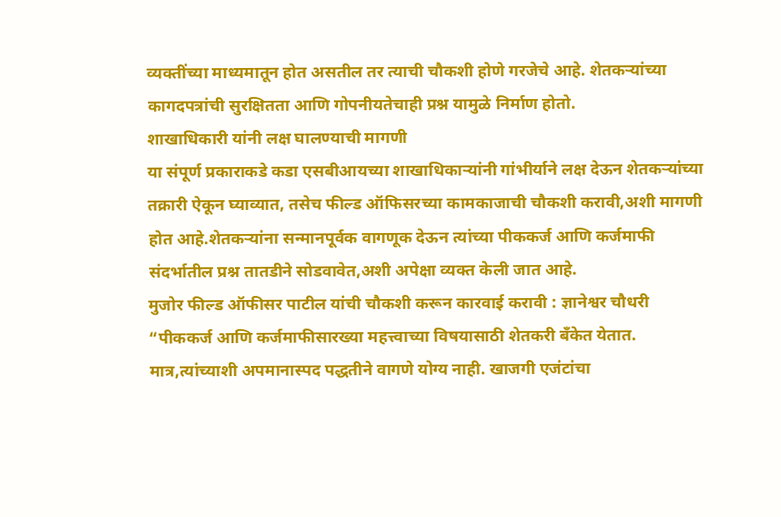व्यक्तींच्या माध्यमातून होत असतील तर त्याची चौकशी होणे गरजेचे आहे. शेतकऱ्यांच्या कागदपत्रांची सुरक्षितता आणि गोपनीयतेचाही प्रश्न यामुळे निर्माण होतो.
शाखाधिकारी यांनी लक्ष घालण्याची मागणी
या संपूर्ण प्रकाराकडे कडा एसबीआयच्या शाखाधिकाऱ्यांनी गांभीर्याने लक्ष देऊन शेतकऱ्यांच्या तक्रारी ऐकून घ्याव्यात, तसेच फील्ड ऑफिसरच्या कामकाजाची चौकशी करावी,अशी मागणी होत आहे.शेतकऱ्यांना सन्मानपूर्वक वागणूक देऊन त्यांच्या पीककर्ज आणि कर्जमाफी संदर्भातील प्रश्न तातडीने सोडवावेत,अशी अपेक्षा व्यक्त केली जात आहे.
मुजोर फील्ड ऑफीसर पाटील यांची चौकशी करून कारवाई करावी : ज्ञानेश्वर चौधरी
“पीककर्ज आणि कर्जमाफीसारख्या महत्त्वाच्या विषयासाठी शेतकरी बँकेत येतात. मात्र,त्यांच्याशी अपमानास्पद पद्धतीने वागणे योग्य नाही. खाजगी एजंटांचा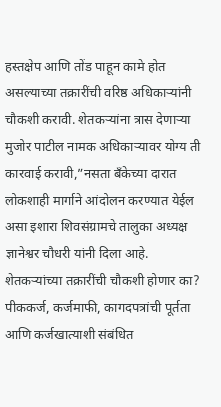हस्तक्षेप आणि तोंड पाहून कामे होत असल्याच्या तक्रारींची वरिष्ठ अधिकाऱ्यांनी चौकशी करावी. शेतकऱ्यांना त्रास देणाऱ्या मुजोर पाटील नामक अधिकाऱ्यावर योग्य ती कारवाई करावी,”नसता बँकेच्या दारात लोकशाही मार्गाने आंदोलन करण्यात येईल असा इशारा शिवसंग्रामचे तालुका अध्यक्ष ज्ञानेश्वर चौधरी यांनी दिला आहे.
शेतकऱ्यांच्या तक्रारींची चौकशी होणार का?
पीककर्ज, कर्जमाफी, कागदपत्रांची पूर्तता आणि कर्जखात्याशी संबंधित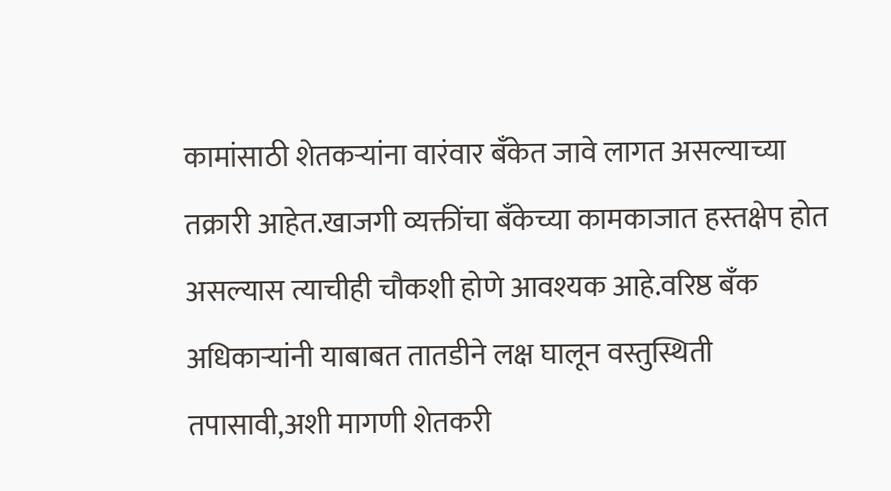कामांसाठी शेतकऱ्यांना वारंवार बँकेत जावे लागत असल्याच्या तक्रारी आहेत.खाजगी व्यक्तींचा बँकेच्या कामकाजात हस्तक्षेप होत असल्यास त्याचीही चौकशी होणे आवश्यक आहे.वरिष्ठ बँक अधिकाऱ्यांनी याबाबत तातडीने लक्ष घालून वस्तुस्थिती तपासावी,अशी मागणी शेतकरी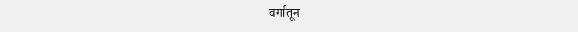वर्गातून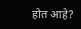होत आहे?